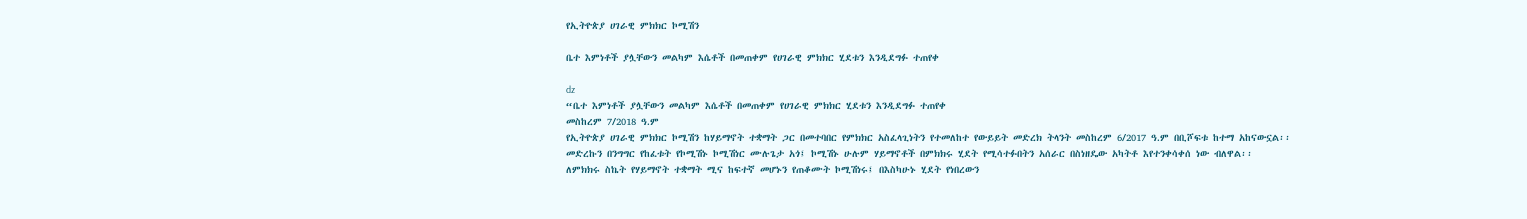የኢትዮጵያ ሀገራዊ ምክክር ኮሚሽን

ቤተ እምነቶች ያሏቸውን መልካም እሴቶች በመጠቀም የሀገራዊ ምክክር ሂደቱን እንዲደግፉ ተጠየቀ

dz
“ቤተ እምነቶች ያሏቸውን መልካም እሴቶች በመጠቀም የሀገራዊ ምክክር ሂደቱን እንዲደግፉ ተጠየቀ
መስከረም 7/2018 ዓ.ም
የኢትዮጵያ ሀገራዊ ምክክር ኮሚሽን ከሃይማኖት ተቋማት ጋር በመተባበር የምክክር አስፈላጊነትን የተመለከተ የውይይት መድረክ ትላንት መስከረም 6/2017 ዓ.ም በቢሾፍቱ ከተማ አከናውኗል፡፡
መድረኩን በንግግር የከፈቱት የኮሚሽኑ ኮሚሽነር ሙሉጌታ አጎ፤ ኮሚሽኑ ሁሉም ሃይማኖቶች በምክክሩ ሂደት የሚሳተፉበትን አሰራር በስነዘዴው አካትቶ እየተንቀሳቀሰ ነው ብለዋል፡፡
ለምክክሩ ስኬት የሃይማኖት ተቋማት ሚና ከፍተኛ መሆኑን የጠቆሙት ኮሚሽነሩ፤ በእስካሁኑ ሂደት የነበረውን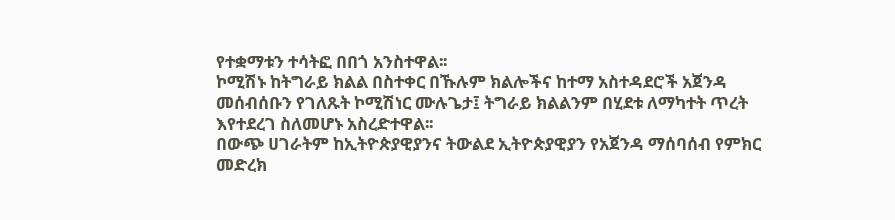የተቋማቱን ተሳትፎ በበጎ አንስተዋል፡፡
ኮሚሽኑ ከትግራይ ክልል በስተቀር በኹሉም ክልሎችና ከተማ አስተዳደሮች አጀንዳ መሰብሰቡን የገለጹት ኮሚሽነር ሙሉጌታ፤ ትግራይ ክልልንም በሂደቱ ለማካተት ጥረት እየተደረገ ስለመሆኑ አስረድተዋል፡፡
በውጭ ሀገራትም ከኢትዮጵያዊያንና ትውልደ ኢትዮጵያዊያን የአጀንዳ ማሰባሰብ የምክር መድረክ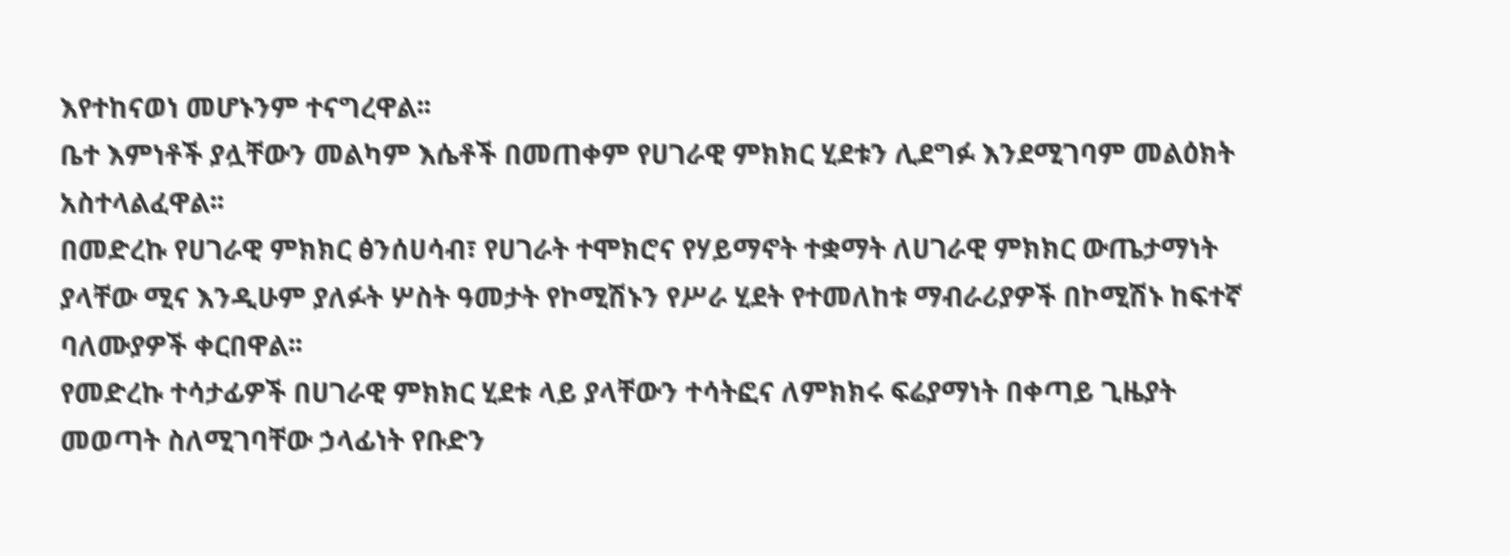እየተከናወነ መሆኑንም ተናግረዋል፡፡
ቤተ እምነቶች ያሏቸውን መልካም እሴቶች በመጠቀም የሀገራዊ ምክክር ሂደቱን ሊደግፉ እንደሚገባም መልዕክት አስተላልፈዋል፡፡
በመድረኩ የሀገራዊ ምክክር ፅንሰሀሳብ፣ የሀገራት ተሞክሮና የሃይማኖት ተቋማት ለሀገራዊ ምክክር ውጤታማነት ያላቸው ሚና እንዲሁም ያለፉት ሦስት ዓመታት የኮሚሽኑን የሥራ ሂደት የተመለከቱ ማብራሪያዎች በኮሚሽኑ ከፍተኛ ባለሙያዎች ቀርበዋል፡፡
የመድረኩ ተሳታፊዎች በሀገራዊ ምክክር ሂደቱ ላይ ያላቸውን ተሳትፎና ለምክክሩ ፍሬያማነት በቀጣይ ጊዜያት መወጣት ስለሚገባቸው ኃላፊነት የቡድን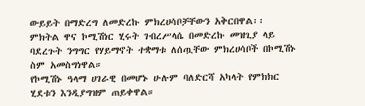ውይይት በማድረግ ለመድረኩ ምክረሀሳቦቻቸውን አቅርበዋል፡፡
ምክትል ዋና ኮሚሽነር ሂሩት ገብረሥላሴ በመድረኩ መዝጊያ ላይ ባደረጉት ንግግር የሃይማኖት ተቋማቱ ለሰጧቸው ምክረሀሳቦች በኮሚሽኑ ስም አመስግነዋል።
የኮሚሽኑ ዓላማ ሀገራዊ በመሆኑ ሁሉም ባለድርሻ አካላት የምክክር ሂደቱን እንዲያግዝም ጠይቀዋል።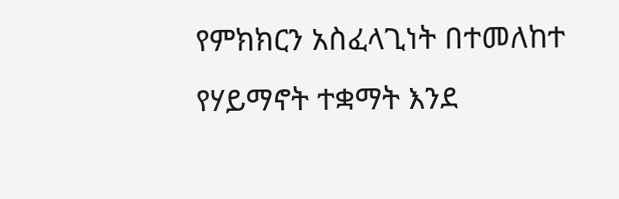የምክክርን አስፈላጊነት በተመለከተ የሃይማኖት ተቋማት እንደ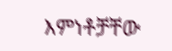እምነቶቻቸው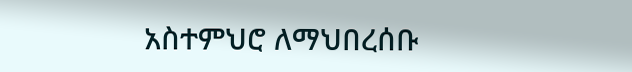አስተምህሮ ለማህበረሰቡ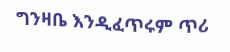ግንዛቤ እንዲፈጥሩም ጥሪ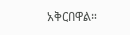አቅርበዋል።